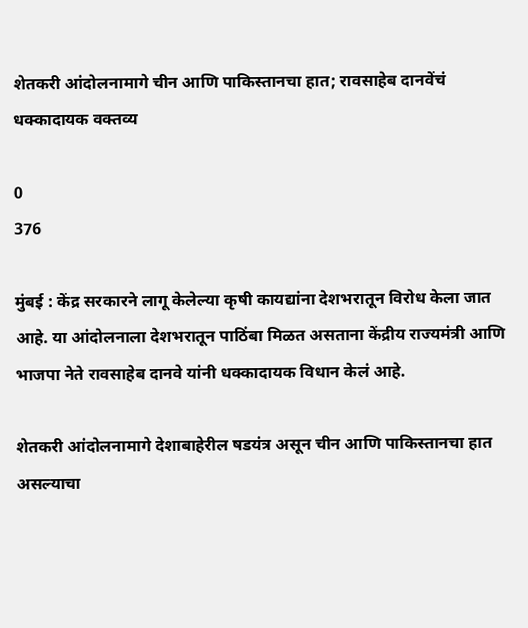शेतकरी आंदोलनामागे चीन आणि पाकिस्तानचा हात; रावसाहेब दानवेंचं धक्कादायक वक्तव्य

0
376

मुंबई : केंद्र सरकारने लागू केलेल्या कृषी कायद्यांना देशभरातून विरोध केला जात आहे. या आंदोलनाला देशभरातून पाठिंबा मिळत असताना केंद्रीय राज्यमंत्री आणि भाजपा नेते रावसाहेब दानवे यांनी धक्कादायक विधान केलं आहे.

शेतकरी आंदोलनामागे देशाबाहेरील षडयंत्र असून चीन आणि पाकिस्तानचा हात असल्याचा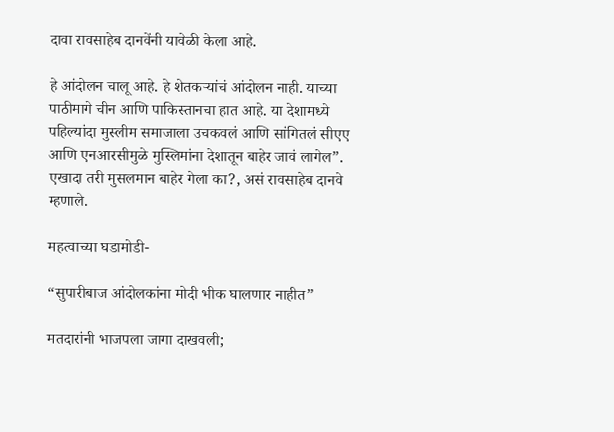दावा रावसाहेब दानवेंनी यावेळी केला आहे.

हे आंदोलन चालू आहे. हे शेतकऱ्यांचं आंदोलन नाही. याच्या पाठीमागे चीन आणि पाकिस्तानचा हात आहे. या देशामध्ये पहिल्यांदा मुस्लीम समाजाला उचकवलं आणि सांगितलं सीएए आणि एनआरसीमुळे मुस्लिमांना देशातून बाहेर जावं लागेल”. एखादा तरी मुसलमान बाहेर गेला का?, असं रावसाहेब दानवे म्हणाले.

महत्वाच्या घडामोडी-

“सुपारीबाज आंदोलकांना मोदी भीक घालणार नाहीत”

मतदारांनी भाजपला जागा दाखवली;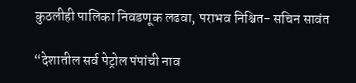कुठलीही पालिका निवडणूक लढवा, पराभव निश्चित- सचिन सावंत

“देशातील सर्व पेट्रोल पंपांची नाव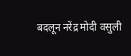बदलून नरेंद्र मोदी वसुली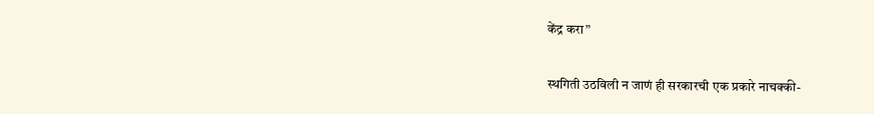केंद्र करा”

स्थगिती उठविली न जाणं ही सरकारची एक प्रकारे नाचक्की-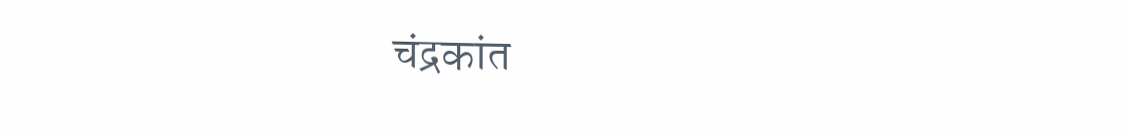चंद्रकांत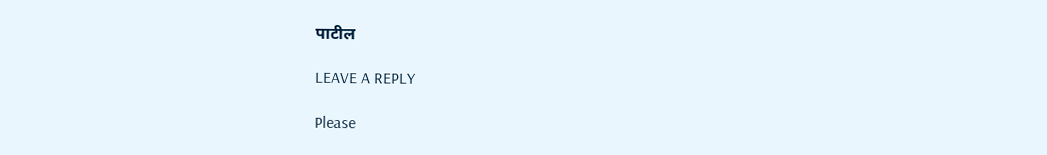पाटील

LEAVE A REPLY

Please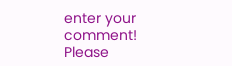enter your comment!
Please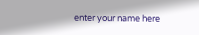enter your name here